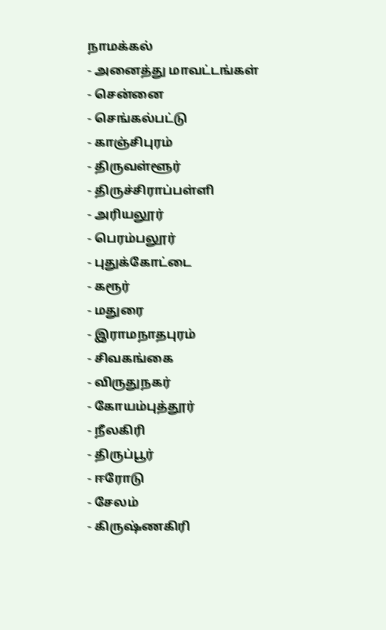நாமக்கல்
- அனைத்து மாவட்டங்கள்
- சென்னை
- செங்கல்பட்டு
- காஞ்சிபுரம்
- திருவள்ளூர்
- திருச்சிராப்பள்ளி
- அரியலூர்
- பெரம்பலூர்
- புதுக்கோட்டை
- கரூர்
- மதுரை
- இராமநாதபுரம்
- சிவகங்கை
- விருதுநகர்
- கோயம்புத்தூர்
- நீலகிரி
- திருப்பூர்
- ஈரோடு
- சேலம்
- கிருஷ்ணகிரி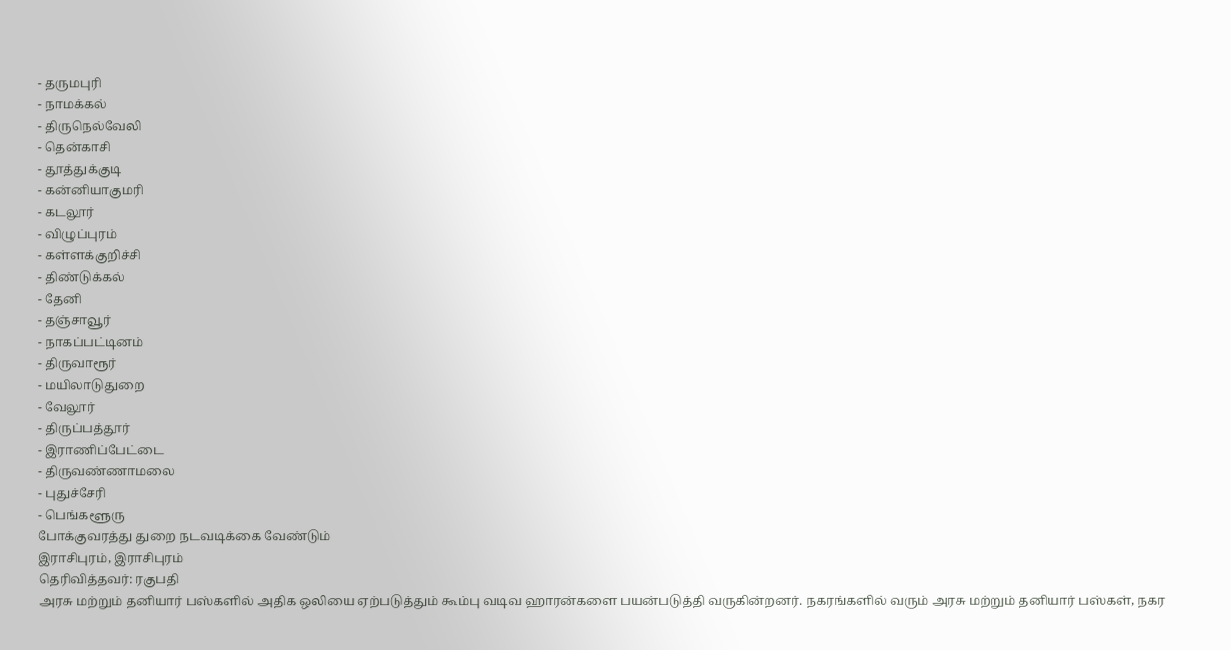- தருமபுரி
- நாமக்கல்
- திருநெல்வேலி
- தென்காசி
- தூத்துக்குடி
- கன்னியாகுமரி
- கடலூர்
- விழுப்புரம்
- கள்ளக்குறிச்சி
- திண்டுக்கல்
- தேனி
- தஞ்சாவூர்
- நாகப்பட்டினம்
- திருவாரூர்
- மயிலாடுதுறை
- வேலூர்
- திருப்பத்தூர்
- இராணிப்பேட்டை
- திருவண்ணாமலை
- புதுச்சேரி
- பெங்களூரு
போக்குவரத்து துறை நடவடிக்கை வேண்டும்
இராசிபுரம், இராசிபுரம்
தெரிவித்தவர்: ரகுபதி
அரசு மற்றும் தனியார் பஸ்களில் அதிக ஒலியை ஏற்படுத்தும் கூம்பு வடிவ ஹாரன்களை பயன்படுத்தி வருகின்றனர். நகரங்களில் வரும் அரசு மற்றும் தனியார் பஸ்கள், நகர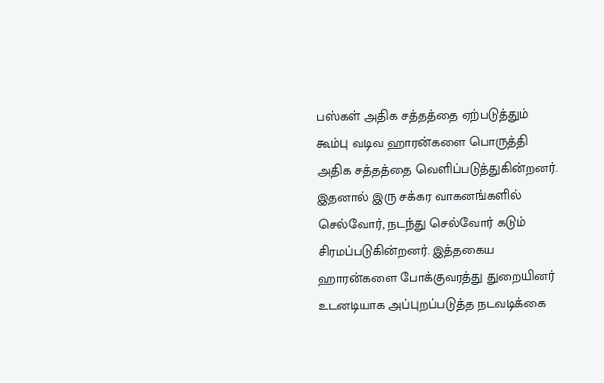பஸ்கள் அதிக சத்தத்தை ஏற்படுத்தும் கூம்பு வடிவ ஹாரன்களை பொருத்தி அதிக சத்தத்தை வெளிப்படுத்துகின்றனர். இதனால் இரு சக்கர வாகனங்களில் செல்வோர், நடந்து செல்வோர் கடும் சிரமப்படுகின்றனர். இத்தகைய ஹாரன்களை போக்குவரத்து துறையினர் உடனடியாக அப்புறப்படுத்த நடவடிக்கை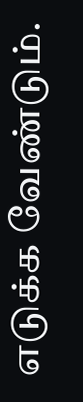எடுக்க வேண்டும்.